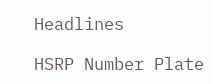Headlines

HSRP Number Plate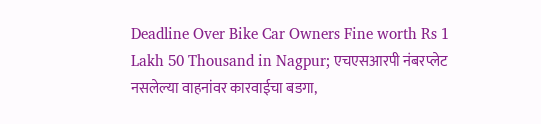Deadline Over Bike Car Owners Fine worth Rs 1 Lakh 50 Thousand in Nagpur; एचएसआरपी नंबरप्लेट नसलेल्या वाहनांवर कारवाईचा बडगा,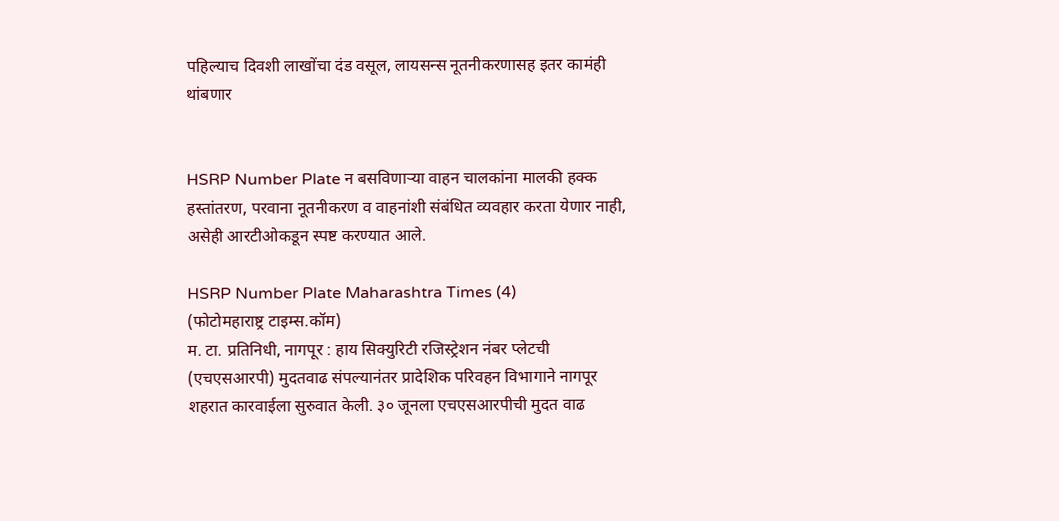पहिल्याच दिवशी लाखोंचा दंड वसूल, लायसन्स नूतनीकरणासह इतर कामंही थांबणार


HSRP Number Plate न बसविणाऱ्या वाहन चालकांना मालकी हक्क हस्तांतरण, परवाना नूतनीकरण व वाहनांशी संबंधित व्यवहार करता येणार नाही, असेही आरटीओकडून स्पष्ट करण्यात आले.

HSRP Number Plate Maharashtra Times (4)
(फोटोमहाराष्ट्र टाइम्स.कॉम)
म. टा. प्रतिनिधी, नागपूर : हाय सिक्युरिटी रजिस्ट्रेशन नंबर प्लेटची (एचएसआरपी) मुदतवाढ संपल्यानंतर प्रादेशिक परिवहन विभागाने नागपूर शहरात कारवाईला सुरुवात केली. ३० जूनला एचएसआरपीची मुदत वाढ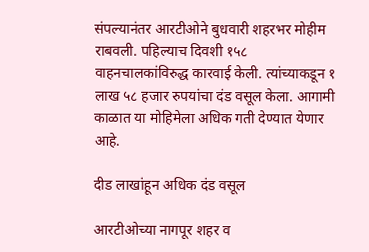संपल्यानंतर आरटीओने बुधवारी शहरभर मोहीम राबवली. पहिल्याच दिवशी १५८ वाहनचालकांविरुद्ध कारवाई केली. त्यांच्याकडून १ लाख ५८ हजार रुपयांचा दंड वसूल केला. आगामी काळात या मोहिमेला अधिक गती देण्यात येणार आहे.

दीड लाखांहून अधिक दंड वसूल

आरटीओच्या नागपूर शहर व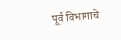पूर्व विभागाचे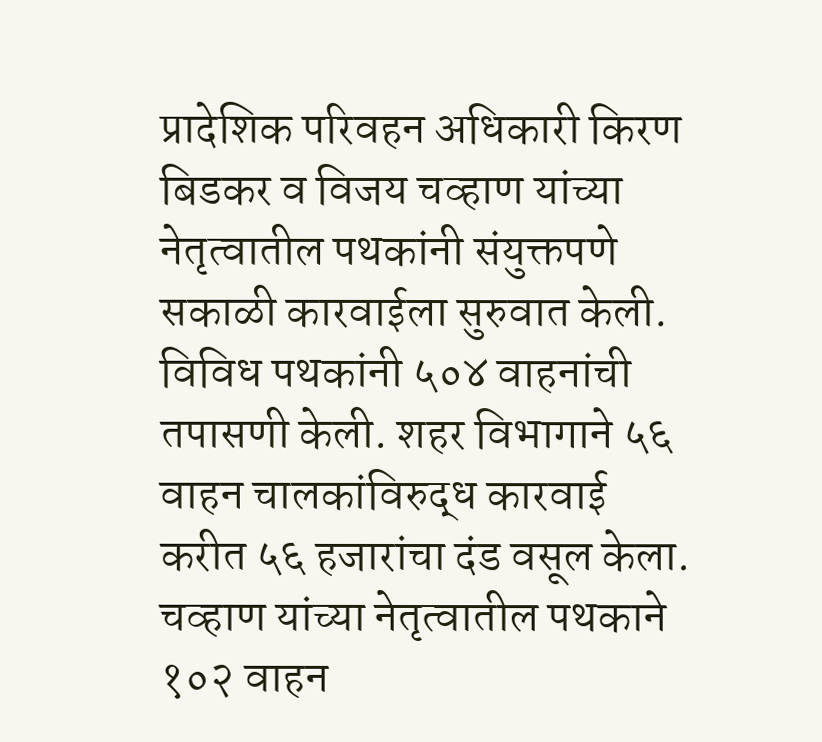प्रादेशिक परिवहन अधिकारी किरण बिडकर व विजय चव्हाण यांच्या नेतृत्वातील पथकांनी संयुक्तपणे सकाळी कारवाईला सुरुवात केली. विविध पथकांनी ५०४ वाहनांची तपासणी केली. शहर विभागाने ५६ वाहन चालकांविरुद्ध कारवाई करीत ५६ हजारांचा दंड वसूल केला. चव्हाण यांच्या नेतृत्वातील पथकाने १०२ वाहन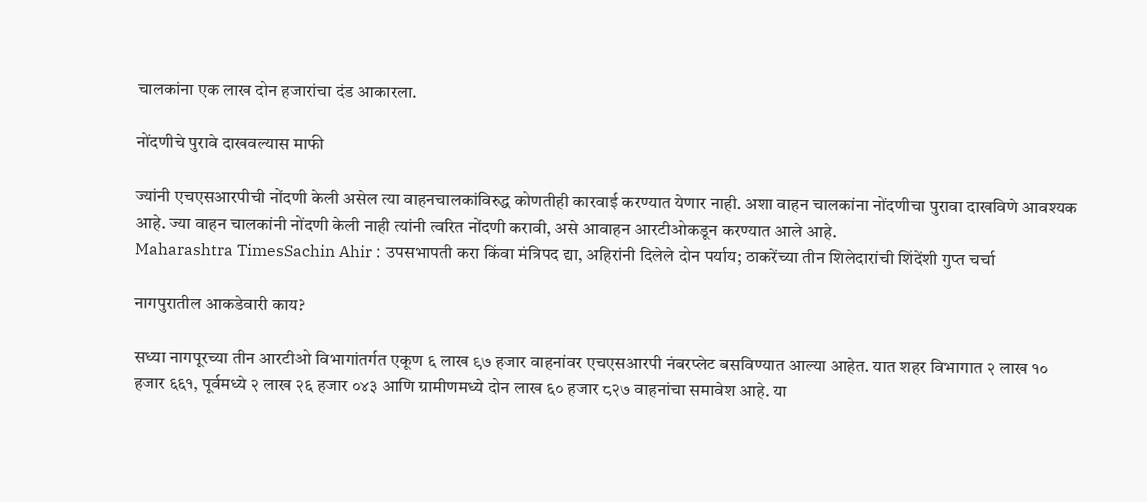चालकांना एक लाख दोन हजारांचा दंड आकारला.

नोंदणीचे पुरावे दाखवल्यास माफी

ज्यांनी एचएसआरपीची नोंदणी केली असेल त्या वाहनचालकांविरुद्ध कोणतीही कारवाई करण्यात येणार नाही. अशा वाहन चालकांना नोंदणीचा पुरावा दाखविणे आवश्यक आहे. ज्या वाहन चालकांनी नोंदणी केली नाही त्यांनी त्वरित नोंदणी करावी, असे आवाहन आरटीओकडून करण्यात आले आहे.
Maharashtra TimesSachin Ahir : उपसभापती करा किंवा मंत्रिपद द्या, अहिरांनी दिलेले दोन पर्याय; ठाकरेंच्या तीन शिलेदारांची शिंदेंशी गुप्त चर्चा

नागपुरातील आकडेवारी काय?

सध्या नागपूरच्या तीन आरटीओ विभागांतर्गत एकूण ६ लाख ९७ हजार वाहनांवर एचएसआरपी नंबरप्लेट बसविण्यात आल्या आहेत. यात शहर विभागात २ लाख १० हजार ६६१, पूर्वमध्ये २ लाख २६ हजार ०४३ आणि ग्रामीणमध्ये दोन लाख ६० हजार ८२७ वाहनांचा समावेश आहे. या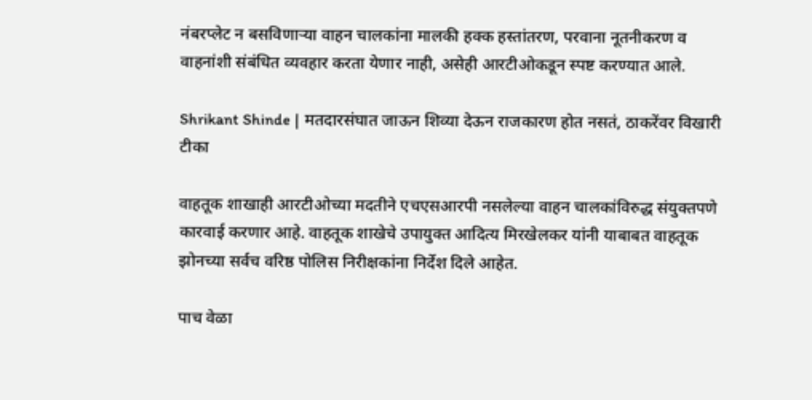नंबरप्लेट न बसविणाऱ्या वाहन चालकांना मालकी हक्क हस्तांतरण, परवाना नूतनीकरण व वाहनांशी संबंधित व्यवहार करता येणार नाही, असेही आरटीओकडून स्पष्ट करण्यात आले.

Shrikant Shinde | मतदारसंघात जाऊन शिव्या देऊन राजकारण होत नसतं, ठाकरेंवर विखारी टीका

वाहतूक शाखाही आरटीओच्या मदतीने एचएसआरपी नसलेल्या वाहन चालकांविरुद्ध संयुक्तपणे कारवाई करणार आहे. वाहतूक शाखेचे उपायुक्त आदित्य मिरखेलकर यांनी याबाबत वाहतूक झोनच्या सर्वच वरिष्ठ पोलिस निरीक्षकांना निर्देश दिले आहेत.

पाच वेळा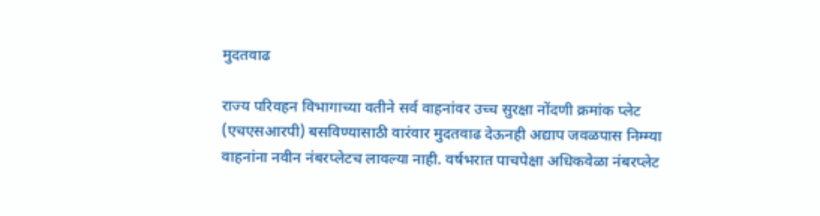मुदतवाढ

राज्य परिवहन विभागाच्या वतीने सर्व वाहनांवर उच्च सुरक्षा नोंदणी क्रमांक प्लेट (एचएसआरपी) बसविण्यासाठी वारंवार मुदतवाढ देऊनही अद्याप जवळपास निम्म्या वाहनांना नवीन नंबरप्लेटच लावल्या नाही. वर्षभरात पाचपेक्षा अधिकवेळा नंबरप्लेट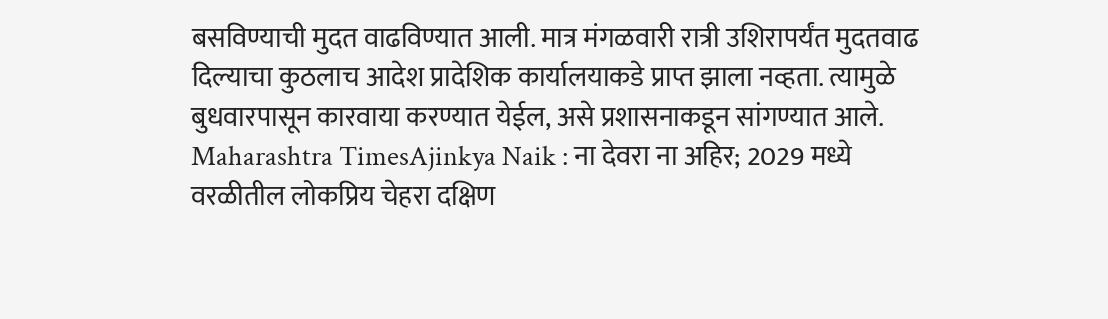बसविण्याची मुदत वाढविण्यात आली. मात्र मंगळवारी रात्री उशिरापर्यंत मुदतवाढ दिल्याचा कुठलाच आदेश प्रादेशिक कार्यालयाकडे प्राप्त झाला नव्हता. त्यामुळे बुधवारपासून कारवाया करण्यात येईल, असे प्रशासनाकडून सांगण्यात आले.
Maharashtra TimesAjinkya Naik : ना देवरा ना अहिर; 2029 मध्ये वरळीतील लोकप्रिय चेहरा दक्षिण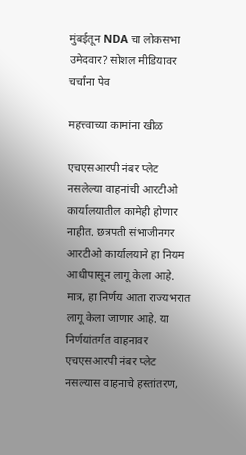मुंबईतून NDA चा लोकसभा उमेदवार? सोशल मीडियावर चर्चांना पेव

महत्त्वाच्या कामांना खीळ

एचएसआरपी नंबर प्लेट नसलेल्या वाहनांची आरटीओ कार्यालयातील कामेही होणार नाहीत. छत्रपती संभाजीनगर आरटीओ कार्यालयाने हा नियम आधीपासून लागू केला आहे. मात्र, हा निर्णय आता राज्यभरात लागू केला जाणार आहे. या निर्णयांतर्गत वाहनावर एचएसआरपी नंबर प्लेट नसल्यास वाहनाचे हस्तांतरण,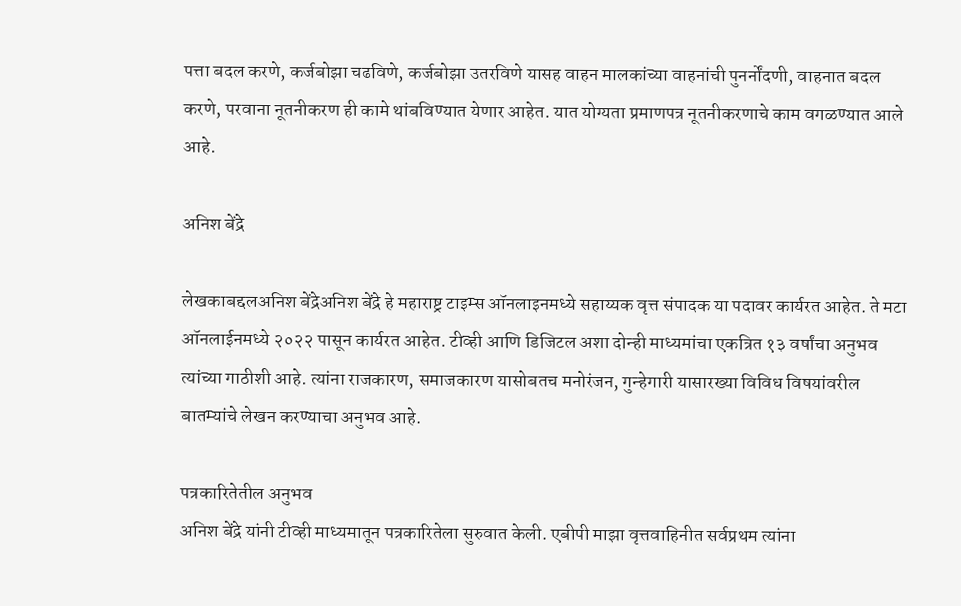पत्ता बदल करणे, कर्जबोझा चढविणे, कर्जबोझा उतरविणे यासह वाहन मालकांच्या वाहनांची पुनर्नोंदणी, वाहनात बदल करणे, परवाना नूतनीकरण ही कामे थांबविण्यात येणार आहेत. यात योग्यता प्रमाणपत्र नूतनीकरणाचे काम वगळण्यात आले आहे.

अनिश बेंद्रे

लेखकाबद्दलअनिश बेंद्रेअनिश बेंद्रे हे महाराष्ट्र टाइम्स ऑनलाइनमध्ये सहाय्यक वृत्त संपादक या पदावर कार्यरत आहेत. ते मटा ऑनलाईनमध्ये २०२२ पासून कार्यरत आहेत. टीव्ही आणि डिजिटल अशा दोन्ही माध्यमांचा एकत्रित १३ वर्षांचा अनुभव त्यांच्या गाठीशी आहे. त्यांना राजकारण, समाजकारण यासोबतच मनोरंजन, गुन्हेगारी यासारख्या विविध विषयांवरील बातम्यांचे लेखन करण्याचा अनुभव आहे.

पत्रकारितेतील अनुभव
अनिश बेंद्रे यांनी टीव्ही माध्यमातून पत्रकारितेला सुरुवात केली. एबीपी माझा वृत्तवाहिनीत सर्वप्रथम त्यांना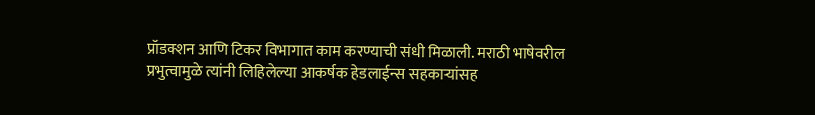प्रॉडक्शन आणि टिकर विभागात काम करण्याची संधी मिळाली. मराठी भाषेवरील प्रभुत्वामुळे त्यांनी लिहिलेल्या आकर्षक हेडलाईन्स सहकाऱ्यांसह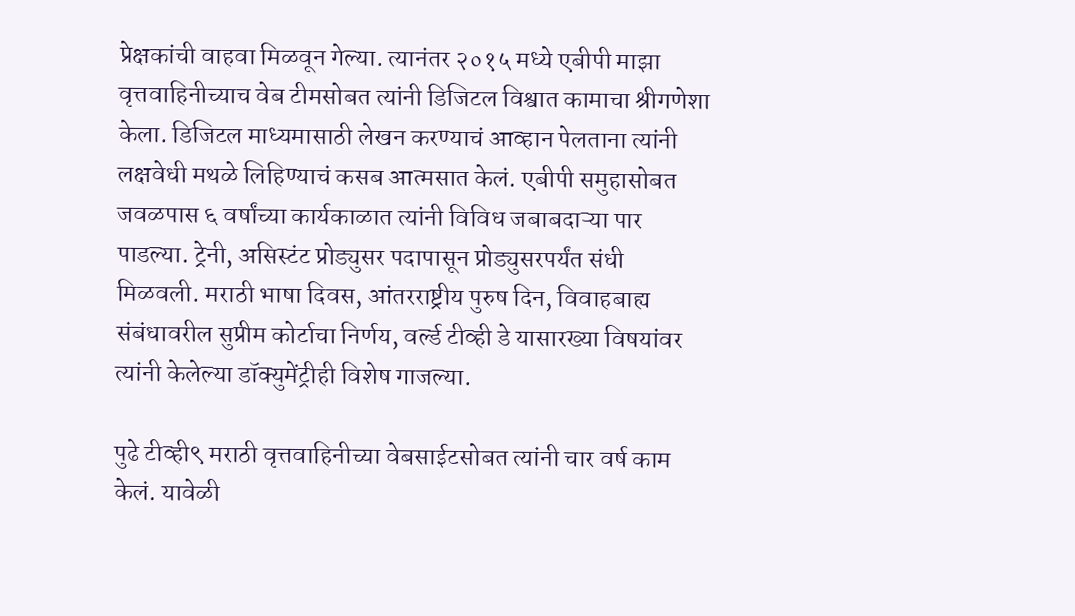प्रेक्षकांची वाहवा मिळवून गेल्या. त्यानंतर २०१५ मध्ये एबीपी माझा वृत्तवाहिनीच्याच वेब टीमसोबत त्यांनी डिजिटल विश्वात कामाचा श्रीगणेशा केला. डिजिटल माध्यमासाठी लेखन करण्याचं आव्हान पेलताना त्यांनी लक्षवेधी मथळे लिहिण्याचं कसब आत्मसात केलं. एबीपी समुहासोबत जवळपास ६ वर्षांच्या कार्यकाळात त्यांनी विविध जबाबदाऱ्या पार पाडल्या. ट्रेनी, असिस्टंट प्रोड्युसर पदापासून प्रोड्युसरपर्यंत संधी मिळवली. मराठी भाषा दिवस, आंतरराष्ट्रीय पुरुष दिन, विवाहबाह्य संबंधावरील सुप्रीम कोर्टाचा निर्णय, वर्ल्ड टीव्ही डे यासारख्या विषयांवर त्यांनी केलेल्या डॉक्युमेंट्रीही विशेष गाजल्या.

पुढे टीव्ही९ मराठी वृत्तवाहिनीच्या वेबसाईटसोबत त्यांनी चार वर्ष काम केलं. यावेळी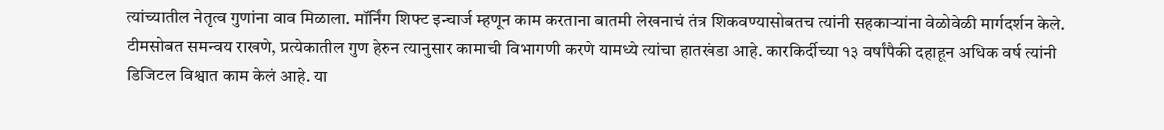त्यांच्यातील नेतृत्व गुणांना वाव मिळाला. मॉर्निंग शिफ्ट इन्चार्ज म्हणून काम करताना बातमी लेखनाचं तंत्र शिकवण्यासोबतच त्यांनी सहकाऱ्यांना वेळोवेळी मार्गदर्शन केले. टीमसोबत समन्वय राखणे, प्रत्येकातील गुण हेरुन त्यानुसार कामाची विभागणी करणे यामध्ये त्यांचा हातखंडा आहे. कारकिर्दीच्या १३ वर्षांपैकी दहाहून अधिक वर्ष त्यांनी डिजिटल विश्वात काम केलं आहे. या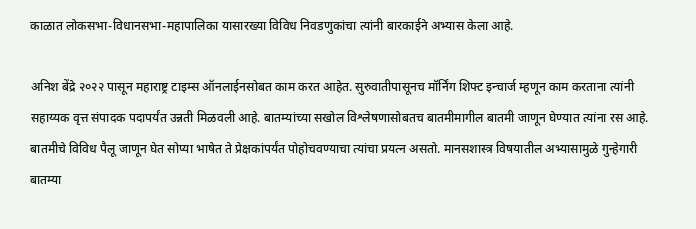काळात लोकसभा-विधानसभा-महापालिका यासारख्या विविध निवडणुकांचा त्यांनी बारकाईने अभ्यास केला आहे.

अनिश बेंद्रे २०२२ पासून महाराष्ट्र टाइम्स ऑनलाईनसोबत काम करत आहेत. सुरुवातीपासूनच मॉर्निंग शिफ्ट इन्चार्ज म्हणून काम करताना त्यांनी सहाय्यक वृत्त संपादक पदापर्यंत उन्नती मिळवली आहे. बातम्यांच्या सखोल विश्लेषणासोबतच बातमीमागील बातमी जाणून घेण्यात त्यांना रस आहे. बातमीचे विविध पैलू जाणून घेत सोप्या भाषेत ते प्रेक्षकांपर्यंत पोहोचवण्याचा त्यांचा प्रयत्न असतो. मानसशास्त्र विषयातील अभ्यासामुळे गुन्हेगारी बातम्या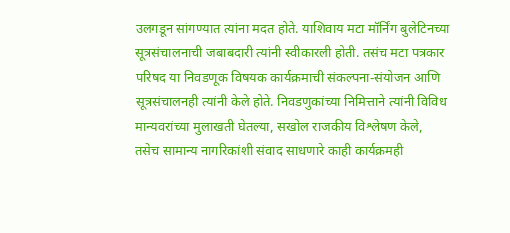उलगडून सांगण्यात त्यांना मदत होते. याशिवाय मटा मॉर्निंग बुलेटिनच्या सूत्रसंचालनाची जबाबदारी त्यांनी स्वीकारली होती. तसंच मटा पत्रकार परिषद या निवडणूक विषयक कार्यक्रमाची संकल्पना-संयोजन आणि सूत्रसंचालनही त्यांनी केले होते. निवडणुकांच्या निमित्ताने त्यांनी विविध मान्यवरांच्या मुलाखती घेतल्या, सखोल राजकीय विश्लेषण केले, तसेच सामान्य नागरिकांशी संवाद साधणारे काही कार्यक्रमही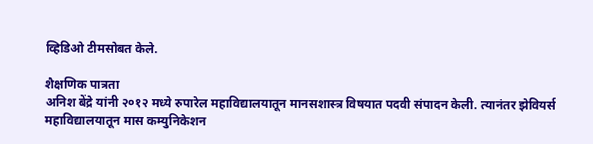व्हिडिओ टीमसोबत केले.

शैक्षणिक पात्रता
अनिश बेंद्रे यांनी २०१२ मध्ये रुपारेल महाविद्यालयातून मानसशास्त्र विषयात पदवी संपादन केली. त्यानंतर झेवियर्स महाविद्यालयातून मास कम्युनिकेशन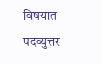विषयात पदव्युत्तर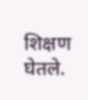शिक्षण घेतले.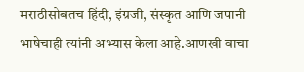मराठीसोबतच हिंदी, इंग्रजी, संस्कृत आणि जपानी भाषेचाही त्यांनी अभ्यास केला आहे.आणखी वाचा